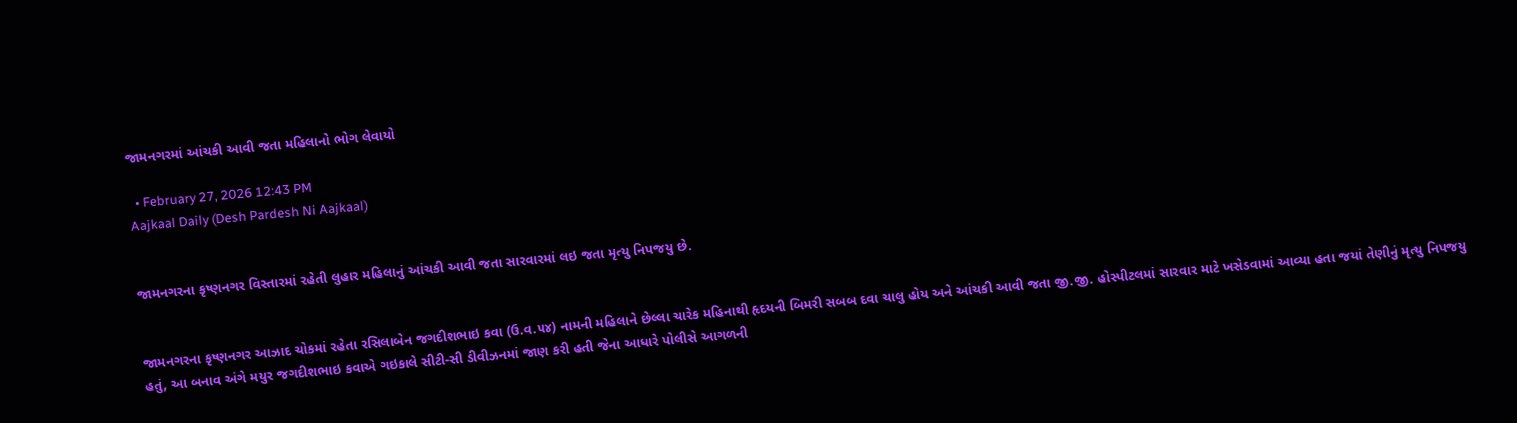જામનગરમાં આંચકી આવી જતા મહિલાનો ભોગ લેવાયો

  • February 27, 2026 12:43 PM
Aajkaal Daily (Desh Pardesh Ni Aajkaal)


જામનગરના કૃષ્ણનગર વિસ્તારમાં રહેતી લુહાર મહિલાનું આંચકી આવી જતા સારવારમાં લઇ જતા મૃત્યુ નિપજયુ છે.


જામનગરના કૃષ્ણનગર આઝાદ ચોકમાં રહેતા રસિલાબેન જગદીશભાઇ કવા (ઉ.વ.૫૪) નામની મહિલાને છેલ્લા ચારેક મહિનાથી હૃદયની બિમરી સબબ દવા ચાલુ હોય અને આંચકી આવી જતા જી.જી. હોસ્પીટલમાં સારવાર માટે ખસેડવામાં આવ્યા હતા જયાં તેણીનું મૃત્યુ નિપજયુ હતું, આ બનાવ અંગે મયુર જગદીશભાઇ કવાએ ગઇકાલે સીટી-સી ડીવીઝનમાં જાણ કરી હતી જેના આધારે પોલીસે આગળની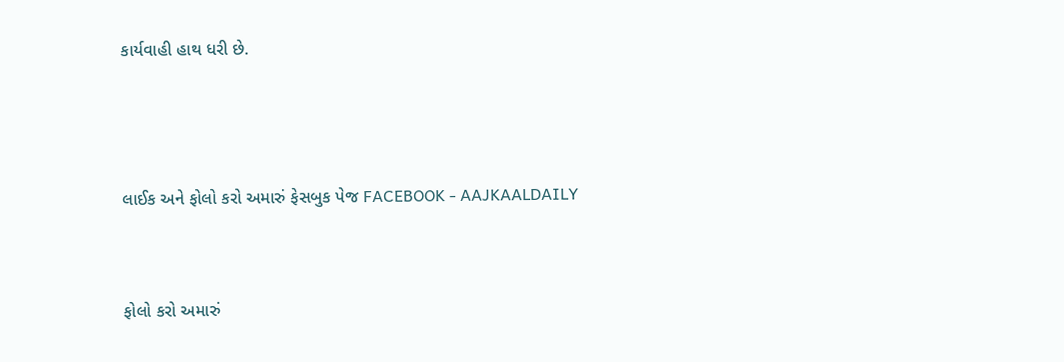કાર્યવાહી હાથ ધરી છે.



લાઈક અને ફોલો કરો અમારું ફેસબુક પેજ FACEBOOK - AAJKAALDAILY


ફોલો કરો અમારું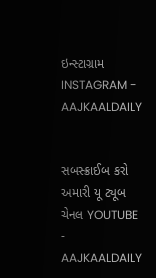ઇન્સ્ટાગ્રામ INSTAGRAM - AAJKAALDAILY


સબસ્ક્રાઈબ કરો અમારી યૂ ટ્યૂબ ચેનલ YOUTUBE - AAJKAALDAILY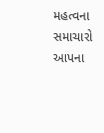મહત્વના સમાચારો આપના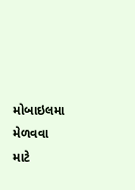મોબાઇલમા મેળવવા માટે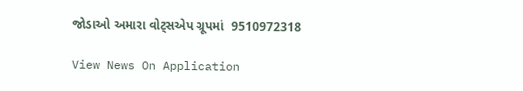જોડાઓ અમારા વોટ્સએપ ગ્રૂપમાં  9510972318

View News On Application